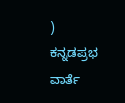)
ಕನ್ನಡಪ್ರಭ ವಾರ್ತೆ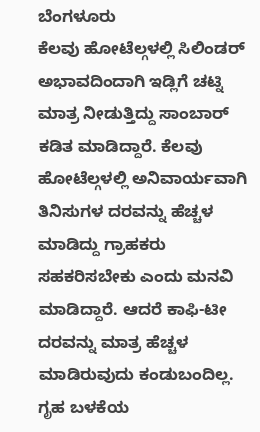ಬೆಂಗಳೂರು
ಕೆಲವು ಹೋಟೆಲ್ಗಳಲ್ಲಿ ಸಿಲಿಂಡರ್ ಅಭಾವದಿಂದಾಗಿ ಇಡ್ಲಿಗೆ ಚಟ್ನಿ ಮಾತ್ರ ನೀಡುತ್ತಿದ್ದು ಸಾಂಬಾರ್ ಕಡಿತ ಮಾಡಿದ್ದಾರೆ. ಕೆಲವು ಹೋಟೆಲ್ಗಳಲ್ಲಿ ಅನಿವಾರ್ಯವಾಗಿ ತಿನಿಸುಗಳ ದರವನ್ನು ಹೆಚ್ಚಳ ಮಾಡಿದ್ದು ಗ್ರಾಹಕರು ಸಹಕರಿಸಬೇಕು ಎಂದು ಮನವಿ ಮಾಡಿದ್ದಾರೆ. ಆದರೆ ಕಾಫಿ-ಟೀ ದರವನ್ನು ಮಾತ್ರ ಹೆಚ್ಚಳ ಮಾಡಿರುವುದು ಕಂಡುಬಂದಿಲ್ಲ.
ಗೃಹ ಬಳಕೆಯ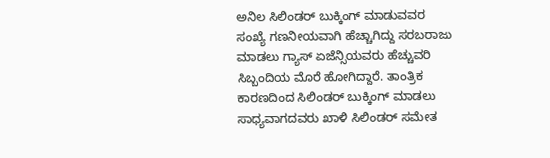ಅನಿಲ ಸಿಲಿಂಡರ್ ಬುಕ್ಕಿಂಗ್ ಮಾಡುವವರ ಸಂಖ್ಯೆ ಗಣನೀಯವಾಗಿ ಹೆಚ್ಚಾಗಿದ್ದು ಸರಬರಾಜು ಮಾಡಲು ಗ್ಯಾಸ್ ಏಜೆನ್ಸಿಯವರು ಹೆಚ್ಚುವರಿ ಸಿಬ್ಬಂದಿಯ ಮೊರೆ ಹೋಗಿದ್ದಾರೆ. ತಾಂತ್ರಿಕ ಕಾರಣದಿಂದ ಸಿಲಿಂಡರ್ ಬುಕ್ಕಿಂಗ್ ಮಾಡಲು ಸಾಧ್ಯವಾಗದವರು ಖಾಳಿ ಸಿಲಿಂಡರ್ ಸಮೇತ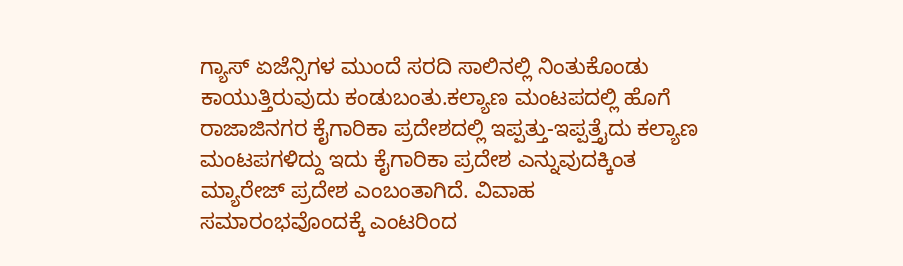ಗ್ಯಾಸ್ ಏಜೆನ್ಸಿಗಳ ಮುಂದೆ ಸರದಿ ಸಾಲಿನಲ್ಲಿ ನಿಂತುಕೊಂಡು ಕಾಯುತ್ತಿರುವುದು ಕಂಡುಬಂತು.ಕಲ್ಯಾಣ ಮಂಟಪದಲ್ಲಿ ಹೊಗೆ
ರಾಜಾಜಿನಗರ ಕೈಗಾರಿಕಾ ಪ್ರದೇಶದಲ್ಲಿ ಇಪ್ಪತ್ತು-ಇಪ್ಪತ್ತೈದು ಕಲ್ಯಾಣ ಮಂಟಪಗಳಿದ್ದು ಇದು ಕೈಗಾರಿಕಾ ಪ್ರದೇಶ ಎನ್ನುವುದಕ್ಕಿಂತ ಮ್ಯಾರೇಜ್ ಪ್ರದೇಶ ಎಂಬಂತಾಗಿದೆ. ವಿವಾಹ ಸಮಾರಂಭವೊಂದಕ್ಕೆ ಎಂಟರಿಂದ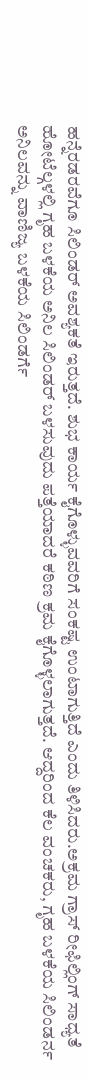ಹನ್ನೆರಡರವೆಗೂ ಸಿಲಿಂಡರ್ ಅವಶ್ಯಕತೆ ಇರುತ್ತದೆ. ಶುಭ ಕಾರ್ಯ ಕೈಗೊಳ್ಳುವವರಿಗೆ ಸಂಕಷ್ಟ ಉಂಟಾಗುತ್ತಿದೆ ಎಂದು ತಿಳಿಸಿದರು.ಅಕ್ರಮ ಗ್ರಾಸ್ ರೀಫಿಲ್ಲಿಂಗ್ ಸಾಧ್ಯತೆ
ಹೋಟೆಲ್ಗಳಲ್ಲಿ ಗೃಹ ಬಳಕೆಯ ಅನಿಲ ಸಿಲಿಂಡರ್ ಬಳಸುವುದು ಪತ್ತೆಯಾದರೆ ಕಠಿಣ ಕ್ರಮ ಕೈಗೊಳ್ಳಲಾಗುತ್ತದೆ. ಆದ್ದರಿಂದ ಕೆಲ ವಂಚಕರು, ಗೃಹ ಬಳಕೆಯ ಸಿಲಿಂಡರ್ನ ಅನಿಲವನ್ನು ವಾಣಿಜ್ಯ ಬಳಕೆಯ ಸಿಲಿಂಡರ್ಗೆ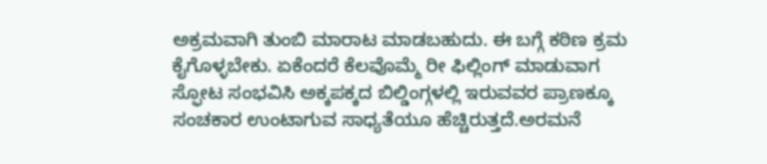ಅಕ್ರಮವಾಗಿ ತುಂಬಿ ಮಾರಾಟ ಮಾಡಬಹುದು. ಈ ಬಗ್ಗೆ ಕಠಿಣ ಕ್ರಮ ಕೈಗೊಳ್ಳಬೇಕು. ಏಕೆಂದರೆ ಕೆಲವೊಮ್ಮೆ ರೀ ಫಿಲ್ಲಿಂಗ್ ಮಾಡುವಾಗ ಸ್ಫೋಟ ಸಂಭವಿಸಿ ಅಕ್ಕಪಕ್ಕದ ಬಿಲ್ಡಿಂಗ್ಗಳಲ್ಲಿ ಇರುವವರ ಪ್ರಾಣಕ್ಕೂ ಸಂಚಕಾರ ಉಂಟಾಗುವ ಸಾಧ್ಯತೆಯೂ ಹೆಚ್ಚಿರುತ್ತದೆ.ಅರಮನೆ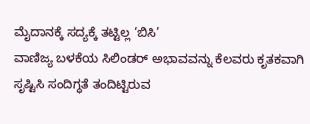ಮೈದಾನಕ್ಕೆ ಸದ್ಯಕ್ಕೆ ತಟ್ಟಿಲ್ಲ ‘ಬಿಸಿ’
ವಾಣಿಜ್ಯ ಬಳಕೆಯ ಸಿಲಿಂಡರ್ ಅಭಾವವನ್ನು ಕೆಲವರು ಕೃತಕವಾಗಿ ಸೃಷ್ಟಿಸಿ ಸಂದಿಗ್ಧತೆ ತಂದಿಟ್ಟಿರುವ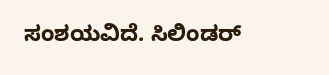ಸಂಶಯವಿದೆ. ಸಿಲಿಂಡರ್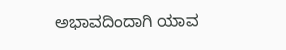ಅಭಾವದಿಂದಾಗಿ ಯಾವ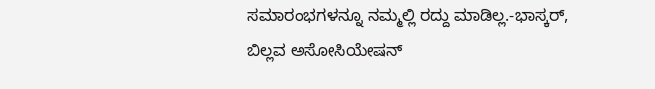ಸಮಾರಂಭಗಳನ್ನೂ ನಮ್ಮಲ್ಲಿ ರದ್ದು ಮಾಡಿಲ್ಲ.-ಭಾಸ್ಕರ್, ಬಿಲ್ಲವ ಅಸೋಸಿಯೇಷನ್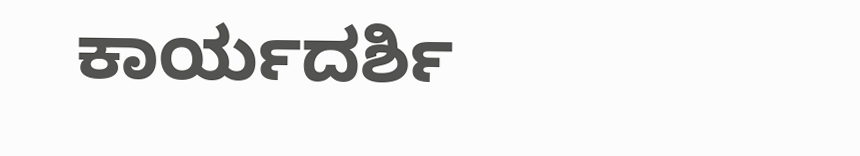ಕಾರ್ಯದರ್ಶಿ